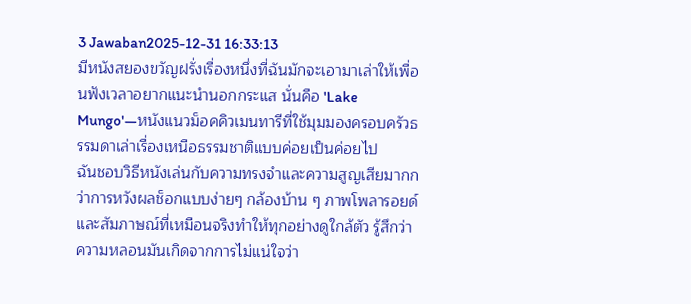3 Jawaban2025-12-31 16:33:13
มีหนังสยองขวัญฝรั่งเรื่องหนึ่งที่ฉันมักจะเอามาเล่าให้เพื่อนฟังเวลาอยากแนะนำนอกกระแส นั่นคือ 'Lake Mungo'—หนังแนวม็อคคิวเมนทารีที่ใช้มุมมองครอบครัวธรรมดาเล่าเรื่องเหนือธรรมชาติแบบค่อยเป็นค่อยไป
ฉันชอบวิธีหนังเล่นกับความทรงจำและความสูญเสียมากกว่าการหวังผลช็อกแบบง่ายๆ กล้องบ้าน ๆ ภาพโพลารอยด์ และสัมภาษณ์ที่เหมือนจริงทำให้ทุกอย่างดูใกล้ตัว รู้สึกว่าความหลอนมันเกิดจากการไม่แน่ใจว่า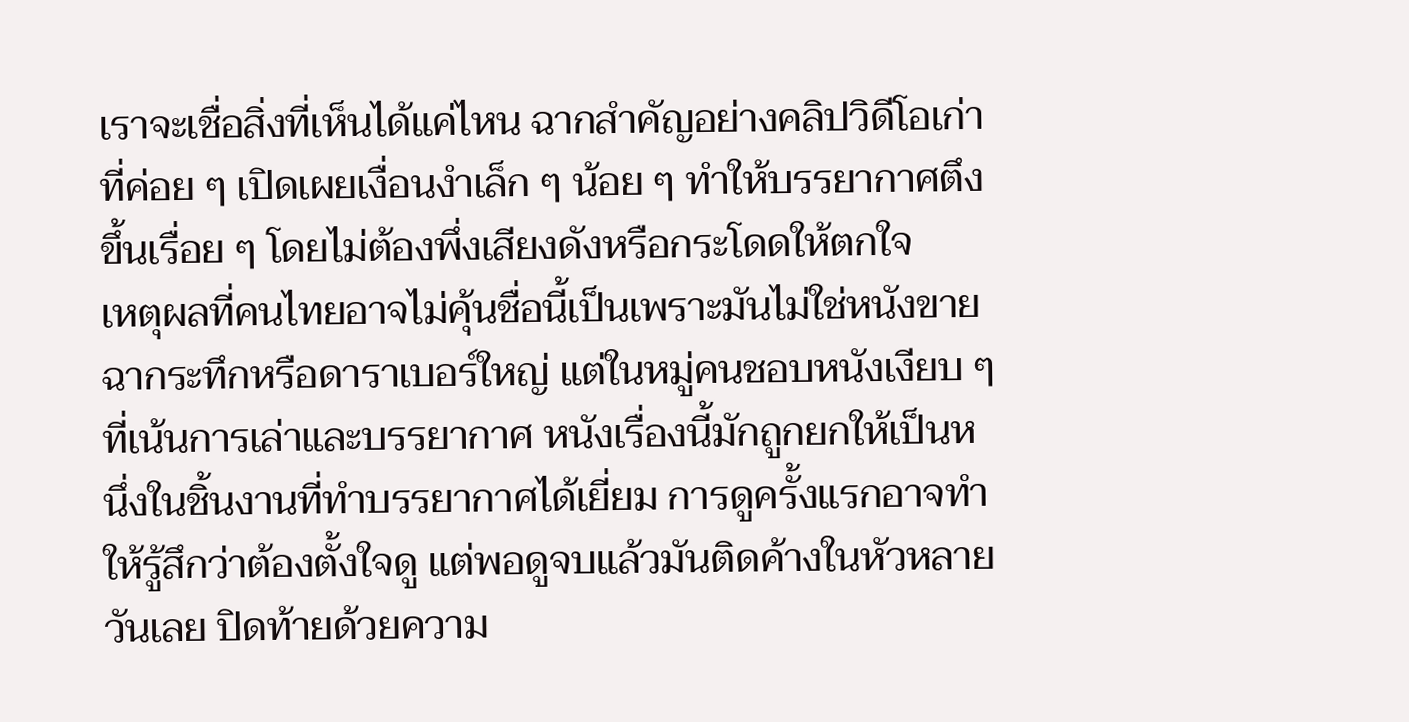เราจะเชื่อสิ่งที่เห็นได้แค่ไหน ฉากสำคัญอย่างคลิปวิดีโอเก่าที่ค่อย ๆ เปิดเผยเงื่อนงำเล็ก ๆ น้อย ๆ ทำให้บรรยากาศตึงขึ้นเรื่อย ๆ โดยไม่ต้องพึ่งเสียงดังหรือกระโดดให้ตกใจ
เหตุผลที่คนไทยอาจไม่คุ้นชื่อนี้เป็นเพราะมันไม่ใช่หนังขายฉากระทึกหรือดาราเบอร์ใหญ่ แต่ในหมู่คนชอบหนังเงียบ ๆ ที่เน้นการเล่าและบรรยากาศ หนังเรื่องนี้มักถูกยกให้เป็นหนึ่งในชิ้นงานที่ทำบรรยากาศได้เยี่ยม การดูครั้งแรกอาจทำให้รู้สึกว่าต้องตั้งใจดู แต่พอดูจบแล้วมันติดค้างในหัวหลายวันเลย ปิดท้ายด้วยความ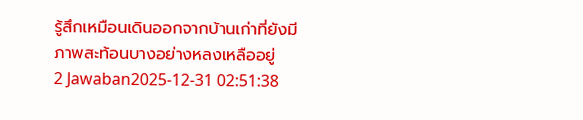รู้สึกเหมือนเดินออกจากบ้านเก่าที่ยังมีภาพสะท้อนบางอย่างหลงเหลืออยู่
2 Jawaban2025-12-31 02:51:38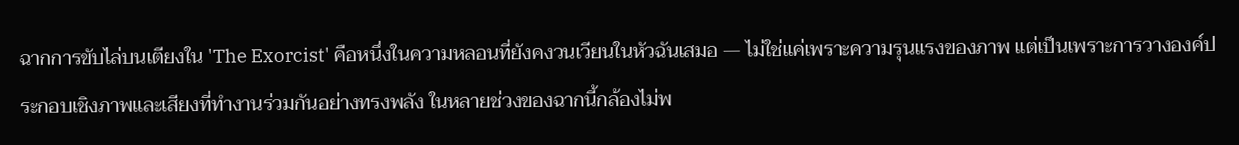ฉากการขับไล่บนเตียงใน 'The Exorcist' คือหนึ่งในความหลอนที่ยังคงวนเวียนในหัวฉันเสมอ — ไม่ใช่แค่เพราะความรุนแรงของภาพ แต่เป็นเพราะการวางองค์ประกอบเชิงภาพและเสียงที่ทำงานร่วมกันอย่างทรงพลัง ในหลายช่วงของฉากนี้กล้องไม่พ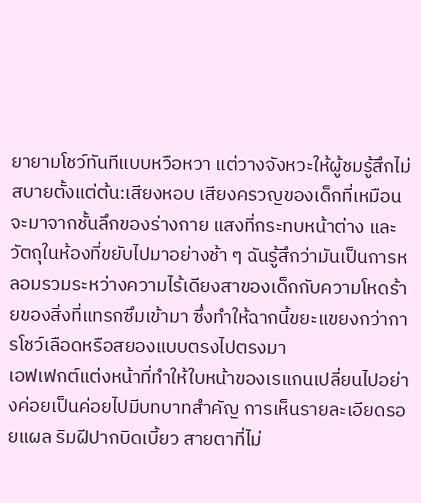ยายามโชว์ทันทีแบบหวือหวา แต่วางจังหวะให้ผู้ชมรู้สึกไม่สบายตั้งแต่ต้น:เสียงหอบ เสียงครวญของเด็กที่เหมือนจะมาจากชั้นลึกของร่างกาย แสงที่กระทบหน้าต่าง และวัตถุในห้องที่ขยับไปมาอย่างช้า ๆ ฉันรู้สึกว่ามันเป็นการหลอมรวมระหว่างความไร้เดียงสาของเด็กกับความโหดร้ายของสิ่งที่แทรกซึมเข้ามา ซึ่งทำให้ฉากนี้ขยะแขยงกว่าการโชว์เลือดหรือสยองแบบตรงไปตรงมา
เอฟเฟกต์แต่งหน้าที่ทำให้ใบหน้าของเรแกนเปลี่ยนไปอย่างค่อยเป็นค่อยไปมีบทบาทสำคัญ การเห็นรายละเอียดรอยแผล ริมฝีปากบิดเบี้ยว สายตาที่ไม่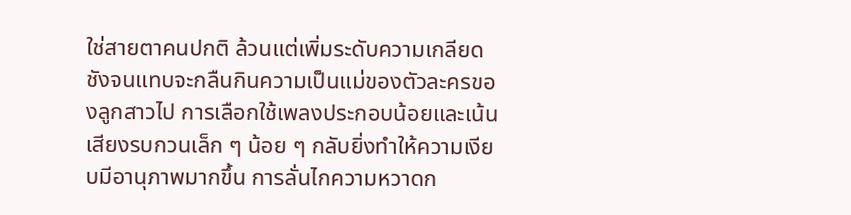ใช่สายตาคนปกติ ล้วนแต่เพิ่มระดับความเกลียดชังจนแทบจะกลืนกินความเป็นแม่ของตัวละครของลูกสาวไป การเลือกใช้เพลงประกอบน้อยและเน้นเสียงรบกวนเล็ก ๆ น้อย ๆ กลับยิ่งทำให้ความเงียบมีอานุภาพมากขึ้น การลั่นไกความหวาดก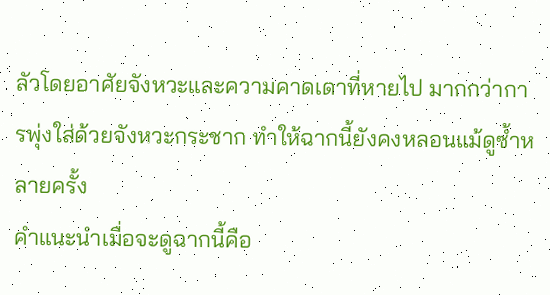ลัวโดยอาศัยจังหวะและความคาดเดาที่หายไป มากกว่าการพุ่งใส่ด้วยจังหวะกระชาก ทำให้ฉากนี้ยังคงหลอนแม้ดูซ้ำหลายครั้ง
คำแนะนำเมื่อจะดูฉากนี้คือ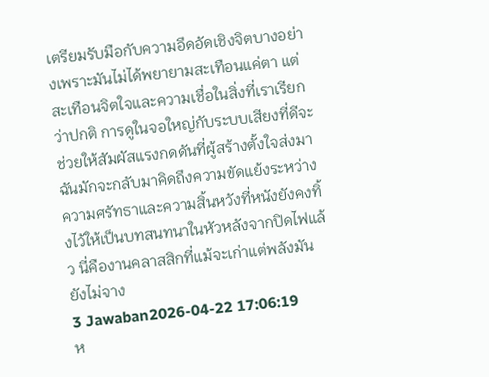เตรียมรับมือกับความอึดอัดเชิงจิตบางอย่างเพราะมันไม่ได้พยายามสะเทือนแค่ตา แต่สะเทือนจิตใจและความเชื่อในสิ่งที่เราเรียกว่าปกติ การดูในจอใหญ่กับระบบเสียงที่ดีจะช่วยให้สัมผัสแรงกดดันที่ผู้สร้างตั้งใจส่งมา ฉันมักจะกลับมาคิดถึงความขัดแย้งระหว่างความศรัทธาและความสิ้นหวังที่หนังยังคงทิ้งไว้ให้เป็นบทสนทนาในหัวหลังจากปิดไฟแล้ว นี่คืองานคลาสสิกที่แม้จะเก่าแต่พลังมันยังไม่จาง
3 Jawaban2026-04-22 17:06:19
ห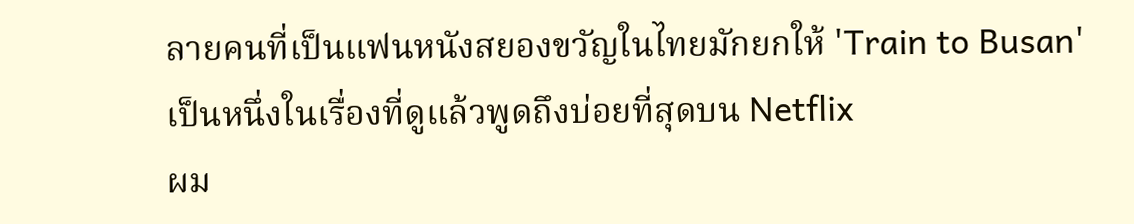ลายคนที่เป็นแฟนหนังสยองขวัญในไทยมักยกให้ 'Train to Busan' เป็นหนึ่งในเรื่องที่ดูแล้วพูดถึงบ่อยที่สุดบน Netflix
ผม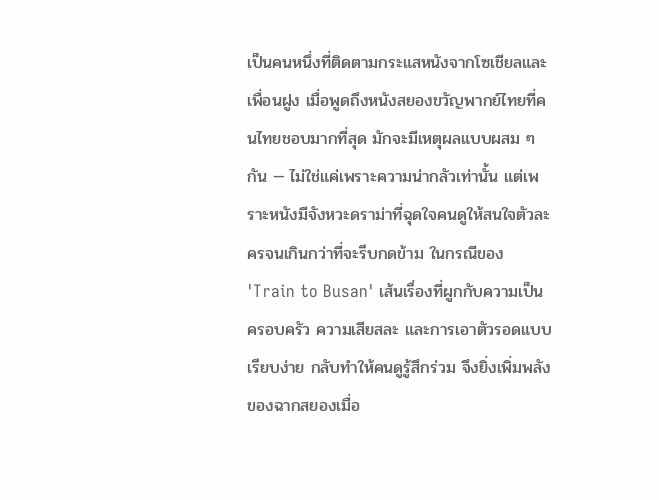เป็นคนหนึ่งที่ติดตามกระแสหนังจากโซเชียลและเพื่อนฝูง เมื่อพูดถึงหนังสยองขวัญพากย์ไทยที่คนไทยชอบมากที่สุด มักจะมีเหตุผลแบบผสม ๆ กัน — ไม่ใช่แค่เพราะความน่ากลัวเท่านั้น แต่เพราะหนังมีจังหวะดราม่าที่ฉุดใจคนดูให้สนใจตัวละครจนเกินกว่าที่จะรีบกดข้าม ในกรณีของ 'Train to Busan' เส้นเรื่องที่ผูกกับความเป็นครอบครัว ความเสียสละ และการเอาตัวรอดแบบเรียบง่าย กลับทำให้คนดูรู้สึกร่วม จึงยิ่งเพิ่มพลังของฉากสยองเมื่อ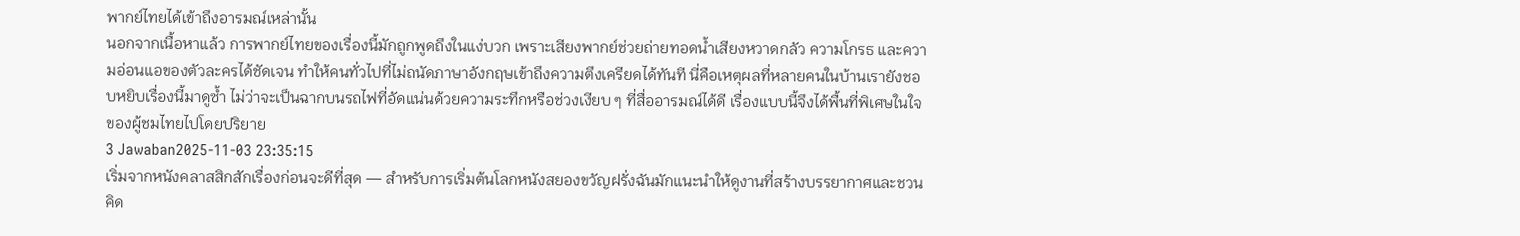พากย์ไทยได้เข้าถึงอารมณ์เหล่านั้น
นอกจากเนื้อหาแล้ว การพากย์ไทยของเรื่องนี้มักถูกพูดถึงในแง่บวก เพราะเสียงพากย์ช่วยถ่ายทอดน้ำเสียงหวาดกลัว ความโกรธ และความอ่อนแอของตัวละครได้ชัดเจน ทำให้คนทั่วไปที่ไม่ถนัดภาษาอังกฤษเข้าถึงความตึงเครียดได้ทันที นี่คือเหตุผลที่หลายคนในบ้านเรายังชอบหยิบเรื่องนี้มาดูซ้ำ ไม่ว่าจะเป็นฉากบนรถไฟที่อัดแน่นด้วยความระทึกหรือช่วงเงียบ ๆ ที่สื่ออารมณ์ได้ดี เรื่องแบบนี้จึงได้พื้นที่พิเศษในใจของผู้ชมไทยไปโดยปริยาย
3 Jawaban2025-11-03 23:35:15
เริ่มจากหนังคลาสสิกสักเรื่องก่อนจะดีที่สุด — สำหรับการเริ่มต้นโลกหนังสยองขวัญฝรั่งฉันมักแนะนำให้ดูงานที่สร้างบรรยากาศและชวนคิด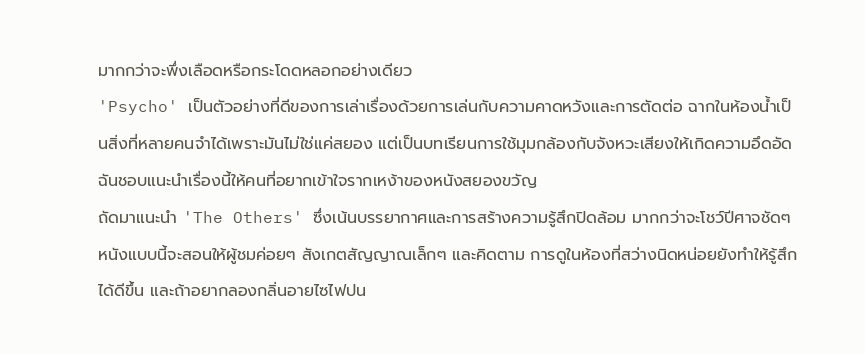มากกว่าจะพึ่งเลือดหรือกระโดดหลอกอย่างเดียว
'Psycho' เป็นตัวอย่างที่ดีของการเล่าเรื่องด้วยการเล่นกับความคาดหวังและการตัดต่อ ฉากในห้องน้ำเป็นสิ่งที่หลายคนจำได้เพราะมันไม่ใช่แค่สยอง แต่เป็นบทเรียนการใช้มุมกล้องกับจังหวะเสียงให้เกิดความอึดอัด ฉันชอบแนะนำเรื่องนี้ให้คนที่อยากเข้าใจรากเหง้าของหนังสยองขวัญ
ถัดมาแนะนำ 'The Others' ซึ่งเน้นบรรยากาศและการสร้างความรู้สึกปิดล้อม มากกว่าจะโชว์ปีศาจชัดๆ หนังแบบนี้จะสอนให้ผู้ชมค่อยๆ สังเกตสัญญาณเล็กๆ และคิดตาม การดูในห้องที่สว่างนิดหน่อยยังทำให้รู้สึกได้ดีขึ้น และถ้าอยากลองกลิ่นอายไซไฟปน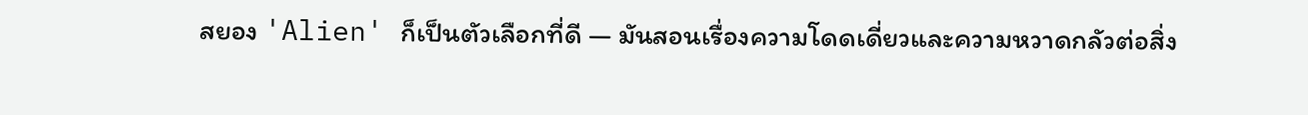สยอง 'Alien' ก็เป็นตัวเลือกที่ดี — มันสอนเรื่องความโดดเดี่ยวและความหวาดกลัวต่อสิ่ง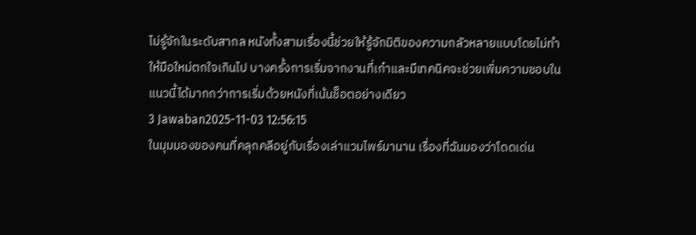ไม่รู้จักในระดับสากล หนังทั้งสามเรื่องนี้ช่วยให้รู้จักมิติของความกลัวหลายแบบโดยไม่ทำให้มือใหม่ตกใจเกินไป บางครั้งการเริ่มจากงานที่เก๋าและมีเทคนิคจะช่วยเพิ่มความชอบในแนวนี้ได้มากกว่าการเริ่มด้วยหนังที่เน้นช็อตอย่างเดียว
3 Jawaban2025-11-03 12:56:15
ในมุมมองของคนที่คลุกคลีอยู่กับเรื่องเล่าแวมไพร์มานาน เรื่องที่ฉันมองว่าโดดเด่น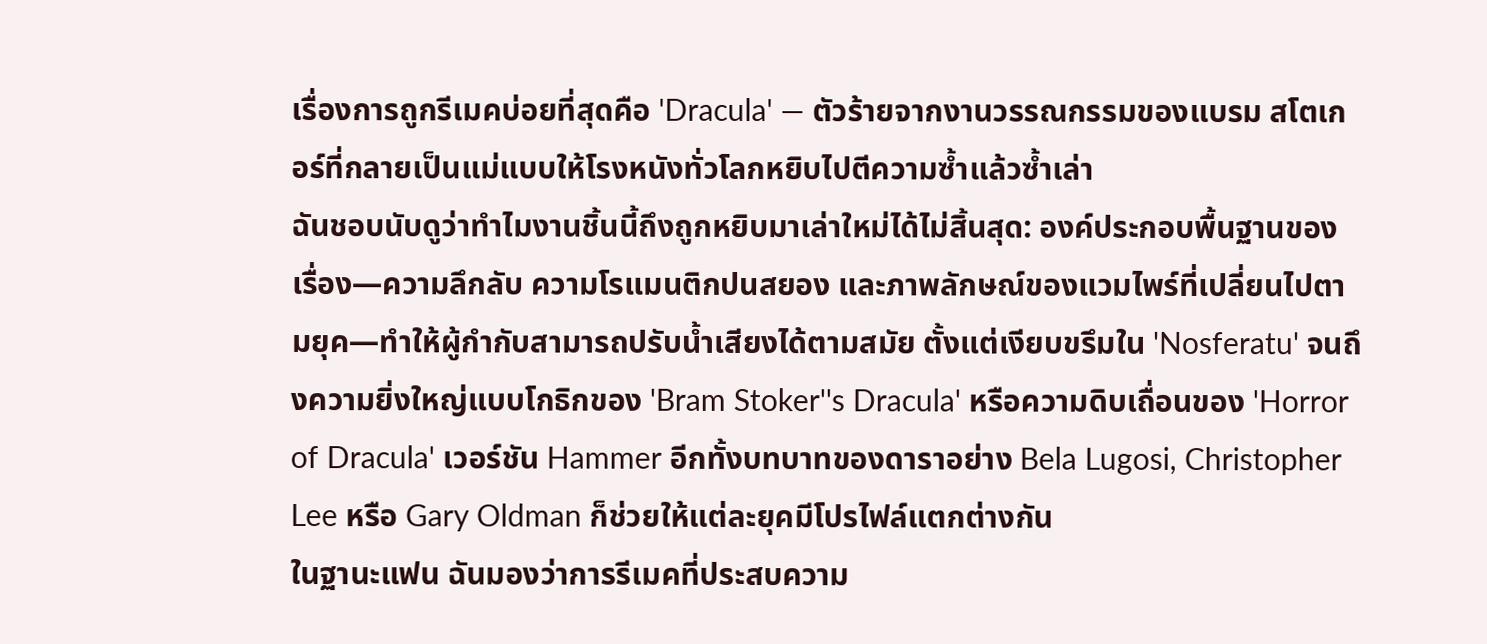เรื่องการถูกรีเมคบ่อยที่สุดคือ 'Dracula' — ตัวร้ายจากงานวรรณกรรมของแบรม สโตเกอร์ที่กลายเป็นแม่แบบให้โรงหนังทั่วโลกหยิบไปตีความซ้ำแล้วซ้ำเล่า
ฉันชอบนับดูว่าทำไมงานชิ้นนี้ถึงถูกหยิบมาเล่าใหม่ได้ไม่สิ้นสุด: องค์ประกอบพื้นฐานของเรื่อง—ความลึกลับ ความโรแมนติกปนสยอง และภาพลักษณ์ของแวมไพร์ที่เปลี่ยนไปตามยุค—ทำให้ผู้กำกับสามารถปรับน้ำเสียงได้ตามสมัย ตั้งแต่เงียบขรึมใน 'Nosferatu' จนถึงความยิ่งใหญ่แบบโกธิกของ 'Bram Stoker''s Dracula' หรือความดิบเถื่อนของ 'Horror of Dracula' เวอร์ชัน Hammer อีกทั้งบทบาทของดาราอย่าง Bela Lugosi, Christopher Lee หรือ Gary Oldman ก็ช่วยให้แต่ละยุคมีโปรไฟล์แตกต่างกัน
ในฐานะแฟน ฉันมองว่าการรีเมคที่ประสบความ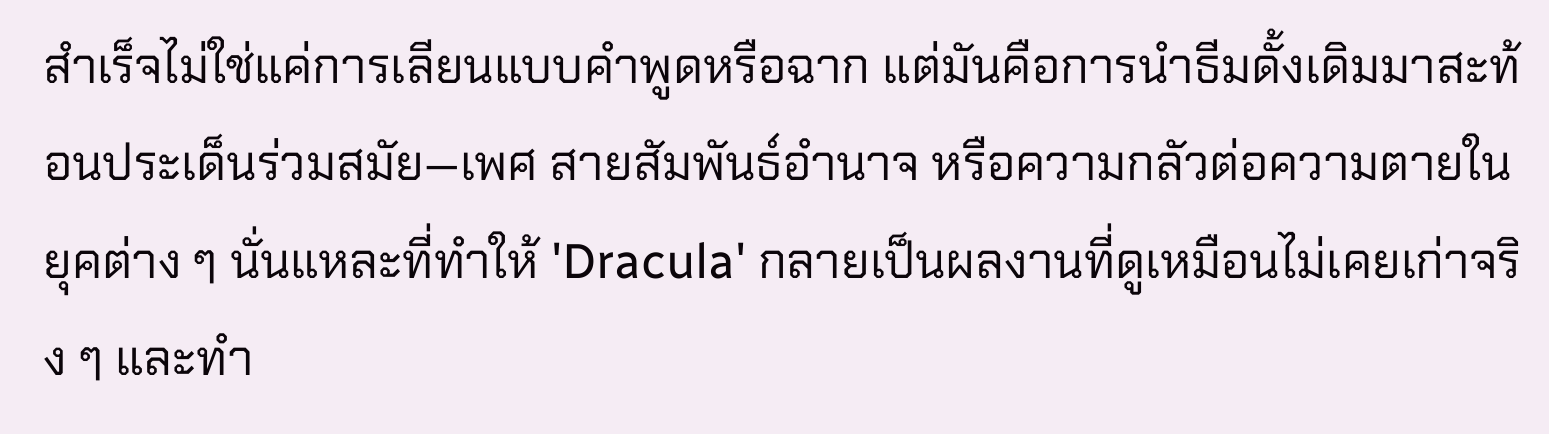สำเร็จไม่ใช่แค่การเลียนแบบคำพูดหรือฉาก แต่มันคือการนำธีมดั้งเดิมมาสะท้อนประเด็นร่วมสมัย—เพศ สายสัมพันธ์อำนาจ หรือความกลัวต่อความตายในยุคต่าง ๆ นั่นแหละที่ทำให้ 'Dracula' กลายเป็นผลงานที่ดูเหมือนไม่เคยเก่าจริง ๆ และทำ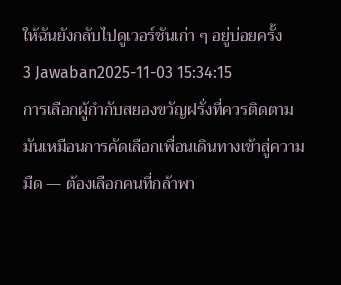ให้ฉันยังกลับไปดูเวอร์ชันเก่า ๆ อยู่บ่อยครั้ง
3 Jawaban2025-11-03 15:34:15
การเลือกผู้กำกับสยองขวัญฝรั่งที่ควรติดตามมันเหมือนการคัดเลือกเพื่อนเดินทางเข้าสู่ความมืด — ต้องเลือกคนที่กล้าพา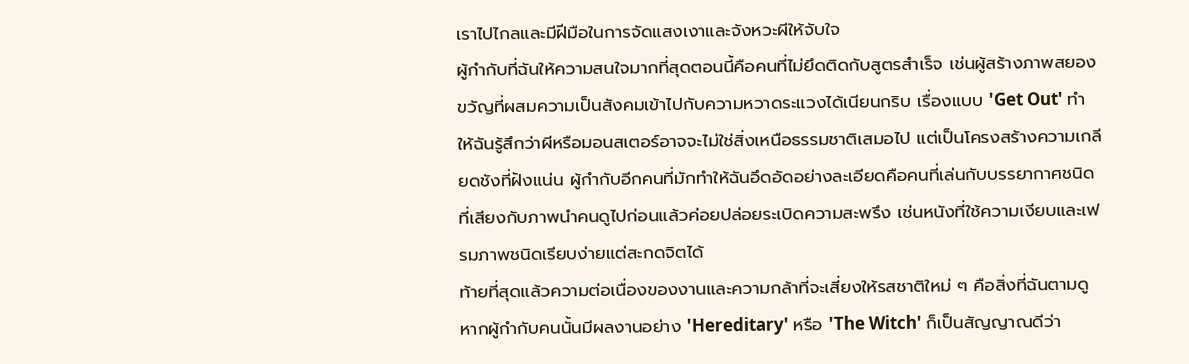เราไปไกลและมีฝีมือในการจัดแสงเงาและจังหวะผีให้จับใจ
ผู้กำกับที่ฉันให้ความสนใจมากที่สุดตอนนี้คือคนที่ไม่ยึดติดกับสูตรสำเร็จ เช่นผู้สร้างภาพสยองขวัญที่ผสมความเป็นสังคมเข้าไปกับความหวาดระแวงได้เนียนกริบ เรื่องแบบ 'Get Out' ทำให้ฉันรู้สึกว่าผีหรือมอนสเตอร์อาจจะไม่ใช่สิ่งเหนือธรรมชาติเสมอไป แต่เป็นโครงสร้างความเกลียดชังที่ฝังแน่น ผู้กำกับอีกคนที่มักทำให้ฉันอึดอัดอย่างละเอียดคือคนที่เล่นกับบรรยากาศชนิดที่เสียงกับภาพนำคนดูไปก่อนแล้วค่อยปล่อยระเบิดความสะพรึง เช่นหนังที่ใช้ความเงียบและเฟรมภาพชนิดเรียบง่ายแต่สะกดจิตได้
ท้ายที่สุดแล้วความต่อเนื่องของงานและความกล้าที่จะเสี่ยงให้รสชาติใหม่ ๆ คือสิ่งที่ฉันตามดู หากผู้กำกับคนนั้นมีผลงานอย่าง 'Hereditary' หรือ 'The Witch' ก็เป็นสัญญาณดีว่า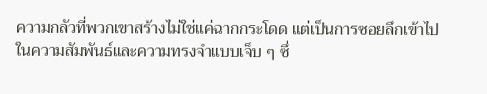ความกลัวที่พวกเขาสร้างไม่ใช่แค่ฉากกระโดด แต่เป็นการซอยลึกเข้าไปในความสัมพันธ์และความทรงจำแบบเจ็บ ๆ ซึ่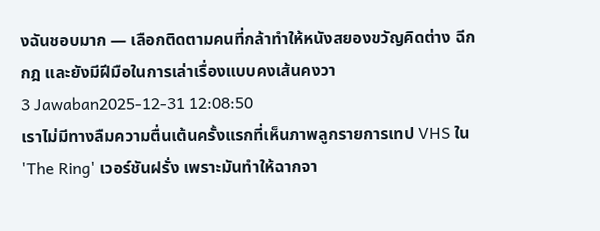งฉันชอบมาก — เลือกติดตามคนที่กล้าทำให้หนังสยองขวัญคิดต่าง ฉีกกฎ และยังมีฝีมือในการเล่าเรื่องแบบคงเส้นคงวา
3 Jawaban2025-12-31 12:08:50
เราไม่มีทางลืมความตื่นเต้นครั้งแรกที่เห็นภาพลูกรายการเทป VHS ใน 'The Ring' เวอร์ชันฝรั่ง เพราะมันทำให้ฉากจา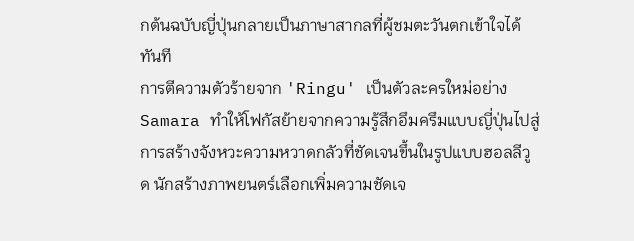กต้นฉบับญี่ปุ่นกลายเป็นภาษาสากลที่ผู้ชมตะวันตกเข้าใจได้ทันที
การตีความตัวร้ายจาก 'Ringu' เป็นตัวละครใหม่อย่าง Samara ทำให้โฟกัสย้ายจากความรู้สึกอึมครึมแบบญี่ปุ่นไปสู่การสร้างจังหวะความหวาดกลัวที่ชัดเจนขึ้นในรูปแบบฮอลลีวูด นักสร้างภาพยนตร์เลือกเพิ่มความชัดเจ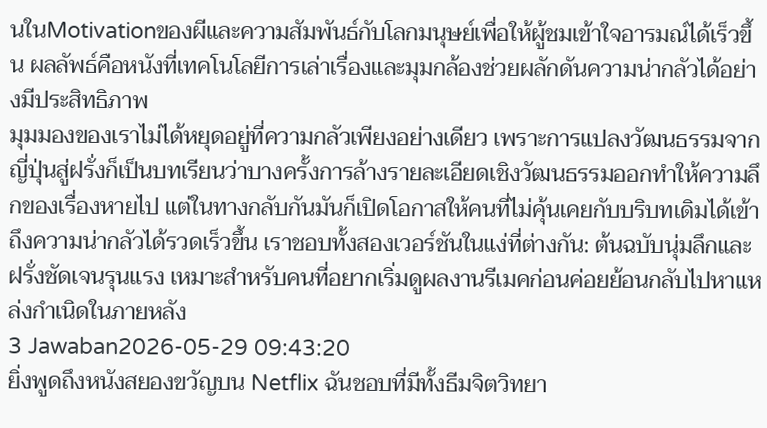นในMotivationของผีและความสัมพันธ์กับโลกมนุษย์เพื่อให้ผู้ชมเข้าใจอารมณ์ได้เร็วขึ้น ผลลัพธ์คือหนังที่เทคโนโลยีการเล่าเรื่องและมุมกล้องช่วยผลักดันความน่ากลัวได้อย่างมีประสิทธิภาพ
มุมมองของเราไม่ได้หยุดอยู่ที่ความกลัวเพียงอย่างเดียว เพราะการแปลงวัฒนธรรมจากญี่ปุ่นสู่ฝรั่งก็เป็นบทเรียนว่าบางครั้งการล้างรายละเอียดเชิงวัฒนธรรมออกทำให้ความลึกของเรื่องหายไป แต่ในทางกลับกันมันก็เปิดโอกาสให้คนที่ไม่คุ้นเคยกับบริบทเดิมได้เข้าถึงความน่ากลัวได้รวดเร็วขึ้น เราชอบทั้งสองเวอร์ชันในแง่ที่ต่างกัน: ต้นฉบับนุ่มลึกและฝรั่งชัดเจนรุนแรง เหมาะสำหรับคนที่อยากเริ่มดูผลงานรีเมคก่อนค่อยย้อนกลับไปหาแหล่งกำเนิดในภายหลัง
3 Jawaban2026-05-29 09:43:20
ยิ่งพูดถึงหนังสยองขวัญบน Netflix ฉันชอบที่มีทั้งธีมจิตวิทยา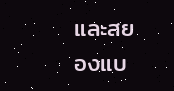และสยองแบ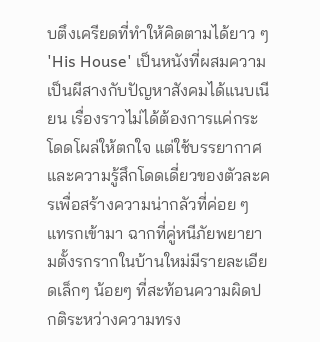บตึงเครียดที่ทำให้คิดตามได้ยาว ๆ
'His House' เป็นหนังที่ผสมความเป็นผีสางกับปัญหาสังคมได้แนบเนียน เรื่องราวไม่ได้ต้องการแค่กระโดดโผล่ให้ตกใจ แต่ใช้บรรยากาศและความรู้สึกโดดเดี่ยวของตัวละครเพื่อสร้างความน่ากลัวที่ค่อย ๆ แทรกเข้ามา ฉากที่คู่หนีภัยพยายามตั้งรกรากในบ้านใหม่มีรายละเอียดเล็กๆ น้อยๆ ที่สะท้อนความผิดปกติระหว่างความทรง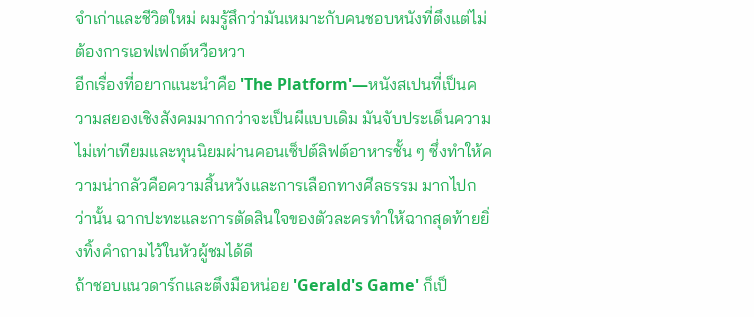จำเก่าและชีวิตใหม่ ผมรู้สึกว่ามันเหมาะกับคนชอบหนังที่ตึงแต่ไม่ต้องการเอฟเฟกต์หวือหวา
อีกเรื่องที่อยากแนะนำคือ 'The Platform'—หนังสเปนที่เป็นความสยองเชิงสังคมมากกว่าจะเป็นผีแบบเดิม มันจับประเด็นความไม่เท่าเทียมและทุนนิยมผ่านคอนเซ็ปต์ลิฟต์อาหารชั้น ๆ ซึ่งทำให้ความน่ากลัวคือความสิ้นหวังและการเลือกทางศีลธรรม มากไปกว่านั้น ฉากปะทะและการตัดสินใจของตัวละครทำให้ฉากสุดท้ายยิ่งทิ้งคำถามไว้ในหัวผู้ชมได้ดี
ถ้าชอบแนวดาร์กและตึงมือหน่อย 'Gerald's Game' ก็เป็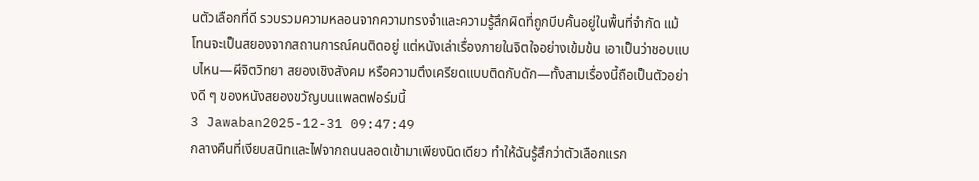นตัวเลือกที่ดี รวบรวมความหลอนจากความทรงจำและความรู้สึกผิดที่ถูกบีบคั้นอยู่ในพื้นที่จำกัด แม้โทนจะเป็นสยองจากสถานการณ์คนติดอยู่ แต่หนังเล่าเรื่องภายในจิตใจอย่างเข้มข้น เอาเป็นว่าชอบแบบไหน—ผีจิตวิทยา สยองเชิงสังคม หรือความตึงเครียดแบบติดกับดัก—ทั้งสามเรื่องนี้ถือเป็นตัวอย่างดี ๆ ของหนังสยองขวัญบนแพลตฟอร์มนี้
3 Jawaban2025-12-31 09:47:49
กลางคืนที่เงียบสนิทและไฟจากถนนลอดเข้ามาเพียงนิดเดียว ทำให้ฉันรู้สึกว่าตัวเลือกแรก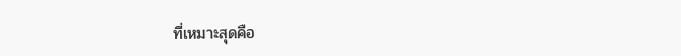ที่เหมาะสุดคือ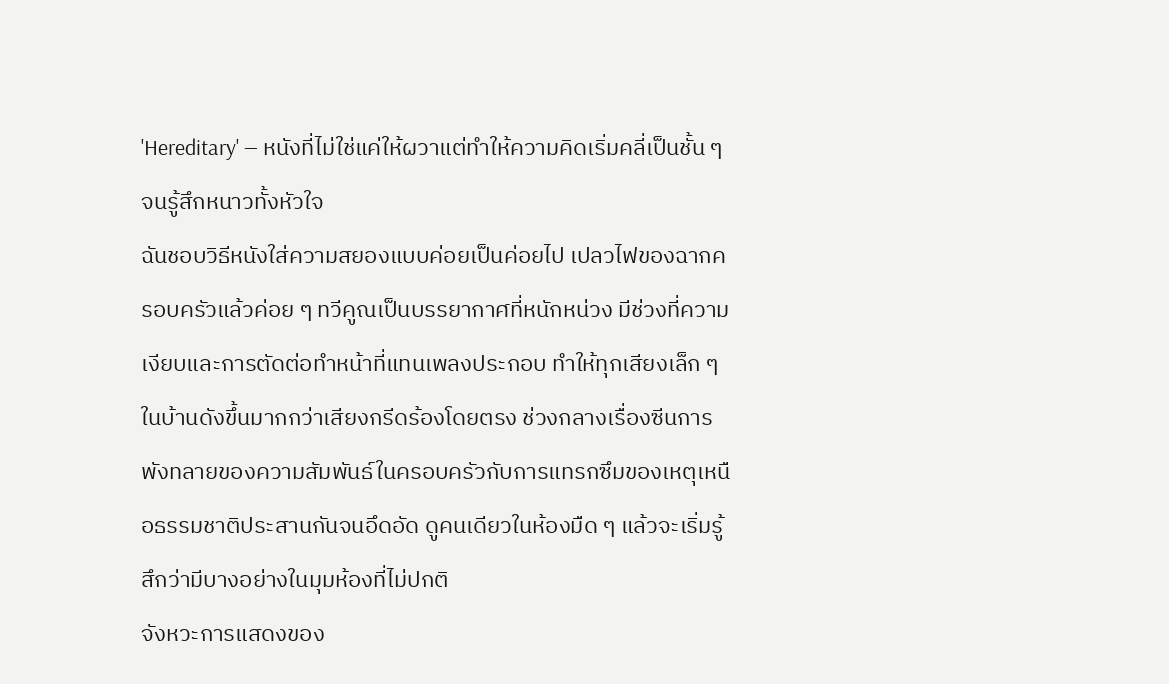'Hereditary' — หนังที่ไม่ใช่แค่ให้ผวาแต่ทำให้ความคิดเริ่มคลี่เป็นชั้น ๆ จนรู้สึกหนาวทั้งหัวใจ
ฉันชอบวิธีหนังใส่ความสยองแบบค่อยเป็นค่อยไป เปลวไฟของฉากครอบครัวแล้วค่อย ๆ ทวีคูณเป็นบรรยากาศที่หนักหน่วง มีช่วงที่ความเงียบและการตัดต่อทำหน้าที่แทนเพลงประกอบ ทำให้ทุกเสียงเล็ก ๆ ในบ้านดังขึ้นมากกว่าเสียงกรีดร้องโดยตรง ช่วงกลางเรื่องซีนการพังทลายของความสัมพันธ์ในครอบครัวกับการแทรกซึมของเหตุเหนือธรรมชาติประสานกันจนอึดอัด ดูคนเดียวในห้องมืด ๆ แล้วจะเริ่มรู้สึกว่ามีบางอย่างในมุมห้องที่ไม่ปกติ
จังหวะการแสดงของ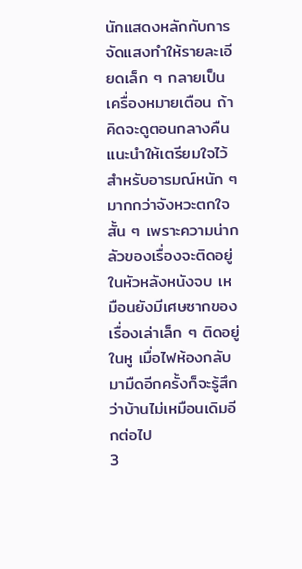นักแสดงหลักกับการจัดแสงทำให้รายละเอียดเล็ก ๆ กลายเป็นเครื่องหมายเตือน ถ้าคิดจะดูตอนกลางคืน แนะนำให้เตรียมใจไว้สำหรับอารมณ์หนัก ๆ มากกว่าจังหวะตกใจสั้น ๆ เพราะความน่ากลัวของเรื่องจะติดอยู่ในหัวหลังหนังจบ เหมือนยังมีเศษซากของเรื่องเล่าเล็ก ๆ ติดอยู่ในหู เมื่อไฟห้องกลับมามืดอีกครั้งก็จะรู้สึกว่าบ้านไม่เหมือนเดิมอีกต่อไป
3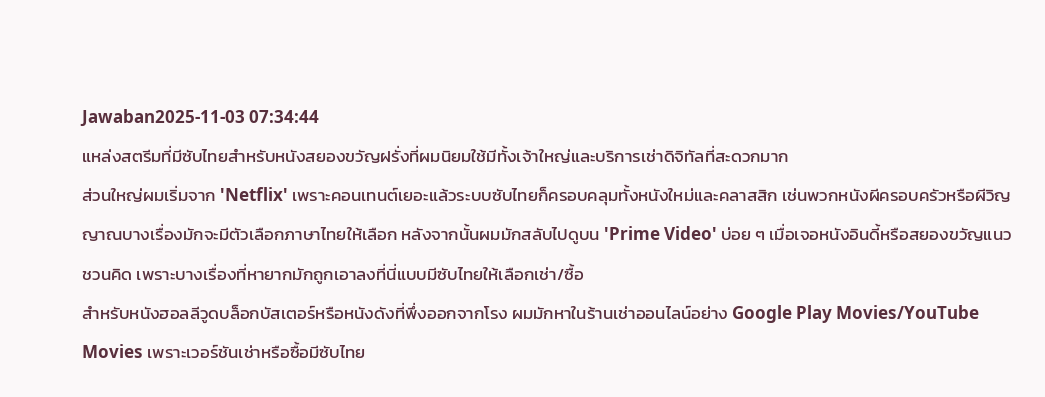Jawaban2025-11-03 07:34:44
แหล่งสตรีมที่มีซับไทยสำหรับหนังสยองขวัญฝรั่งที่ผมนิยมใช้มีทั้งเจ้าใหญ่และบริการเช่าดิจิทัลที่สะดวกมาก
ส่วนใหญ่ผมเริ่มจาก 'Netflix' เพราะคอนเทนต์เยอะแล้วระบบซับไทยก็ครอบคลุมทั้งหนังใหม่และคลาสสิก เช่นพวกหนังผีครอบครัวหรือผีวิญญาณบางเรื่องมักจะมีตัวเลือกภาษาไทยให้เลือก หลังจากนั้นผมมักสลับไปดูบน 'Prime Video' บ่อย ๆ เมื่อเจอหนังอินดี้หรือสยองขวัญแนวชวนคิด เพราะบางเรื่องที่หายากมักถูกเอาลงที่นี่แบบมีซับไทยให้เลือกเช่า/ซื้อ
สำหรับหนังฮอลลีวูดบล็อกบัสเตอร์หรือหนังดังที่พึ่งออกจากโรง ผมมักหาในร้านเช่าออนไลน์อย่าง Google Play Movies/YouTube Movies เพราะเวอร์ชันเช่าหรือซื้อมีซับไทย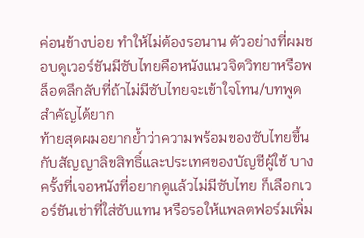ค่อนข้างบ่อย ทำให้ไม่ต้องรอนาน ตัวอย่างที่ผมชอบดูเวอร์ชันมีซับไทยคือหนังแนวจิตวิทยาหรือพล็อตลึกลับที่ถ้าไม่มีซับไทยจะเข้าใจโทน/บทพูดสำคัญได้ยาก
ท้ายสุดผมอยากย้ำว่าความพร้อมของซับไทยขึ้นกับสัญญาลิขสิทธิ์และประเทศของบัญชีผู้ใช้ บางครั้งที่เจอหนังที่อยากดูแล้วไม่มีซับไทย ก็เลือกเวอร์ชันเช่าที่ใส่ซับแทน หรือรอให้แพลตฟอร์มเพิ่ม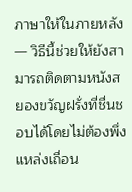ภาษาให้ในภายหลัง — วิธีนี้ช่วยให้ยังสามารถติดตามหนังสยองขวัญฝรั่งที่ชื่นชอบได้โดยไม่ต้องพึ่งแหล่งเถื่อน